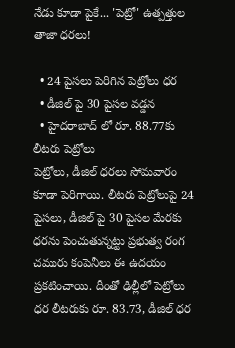నేడు కూడా పైకే... 'పెట్రో' ఉత్పత్తుల తాజా ధరలు!

  • 24 పైసలు పెరిగిన పెట్రోలు ధర
  • డీజిల్ పై 30 పైసల వడ్డన
  • హైదరాబాద్ లో రూ. 88.77కు లీటరు పెట్రోలు
పెట్రోలు, డీజిల్ ధరలు సోమవారం కూడా పెరిగాయి. లీటరు పెట్రోలుపై 24 పైసలు, డీజిల్ పై 30 పైసల మేరకు ధరను పెంచుతున్నట్టు ప్రభుత్వ రంగ చమురు కంపెనీలు ఈ ఉదయం ప్రకటించాయి. దీంతో ఢిల్లీలో పెట్రోలు ధర లీటరుకు రూ. 83.73, డీజిల్ ధర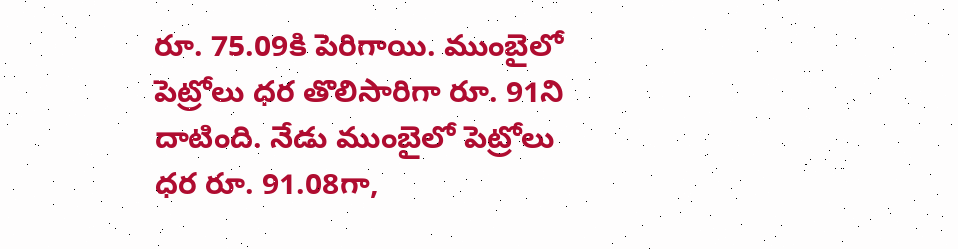రూ. 75.09కి పెరిగాయి. ముంబైలో పెట్రోలు ధర తొలిసారిగా రూ. 91ని దాటింది. నేడు ముంబైలో పెట్రోలు ధర రూ. 91.08గా,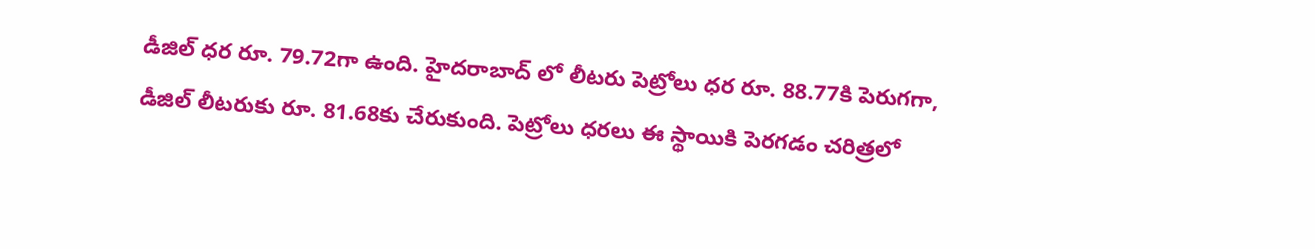డీజిల్ ధర రూ. 79.72గా ఉంది. హైదరాబాద్ లో లీటరు పెట్రోలు ధర రూ. 88.77కి పెరుగగా, డీజిల్ లీటరుకు రూ. 81.68కు చేరుకుంది. పెట్రోలు ధరలు ఈ స్థాయికి పెరగడం చరిత్రలో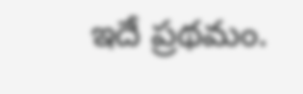ఇదే ప్రథమం.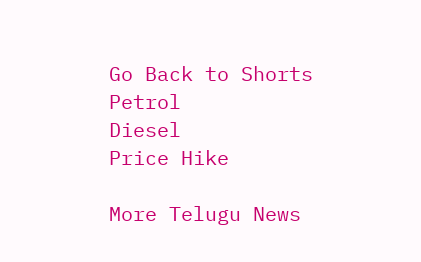Go Back to Shorts
Petrol
Diesel
Price Hike

More Telugu News